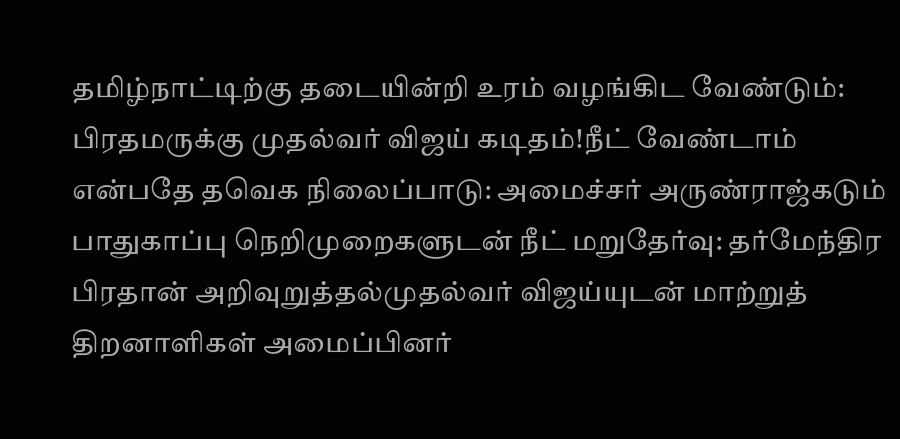தமிழ்நாட்டிற்கு தடையின்றி உரம் வழங்கிட வேண்டும்: பிரதமருக்கு முதல்வர் விஜய் கடிதம்!நீட் வேண்டாம் என்பதே தவெக நிலைப்பாடு: அமைச்சர் அருண்ராஜ்கடும் பாதுகாப்பு நெறிமுறைகளுடன் நீட் மறுதேர்வு: தர்மேந்திர பிரதான் அறிவுறுத்தல்முதல்வர் விஜய்யுடன் மாற்றுத் திறனாளிகள் அமைப்பினர்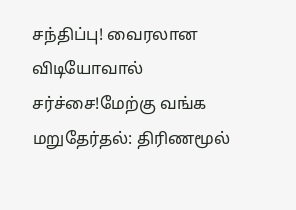சந்திப்பு! வைரலான விடியோவால் சர்ச்சை!மேற்கு வங்க மறுதேர்தல்: திரிணமூல்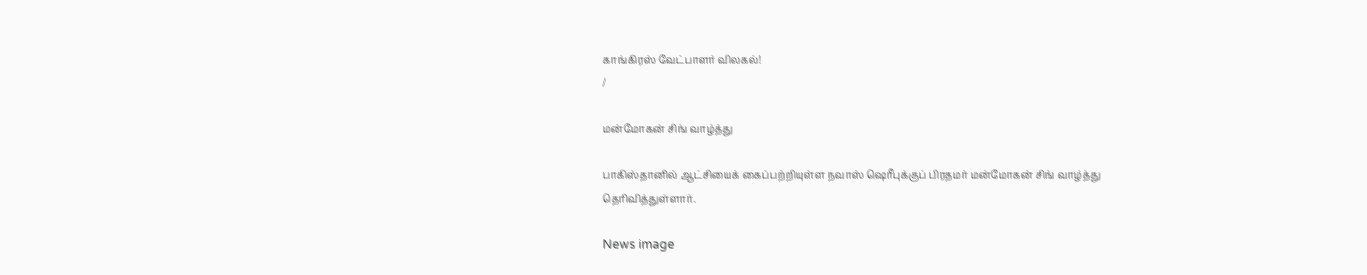காங்கிரஸ் வேட்பாளர் விலகல்!
/

மன்மோகன் சிங் வாழ்த்து

பாகிஸ்தானில் ஆட்சியைக் கைப்பற்றியுள்ள நவாஸ் ஷெரீபுக்குப் பிரதமர் மன்மோகன் சிங் வாழ்த்து தெரிவித்துள்ளார்.

News image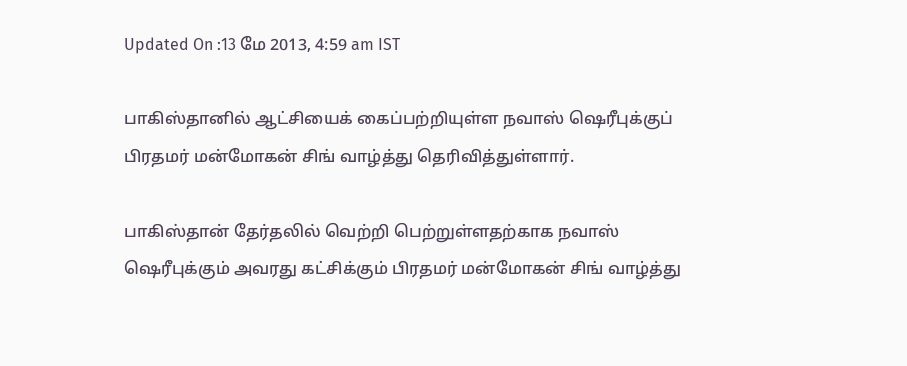Updated On :13 மே 2013, 4:59 am IST

பாகிஸ்தானில் ஆட்சியைக் கைப்பற்றியுள்ள நவாஸ் ஷெரீபுக்குப் பிரதமர் மன்மோகன் சிங் வாழ்த்து தெரிவித்துள்ளார்.

பாகிஸ்தான் தேர்தலில் வெற்றி பெற்றுள்ளதற்காக நவாஸ் ஷெரீபுக்கும் அவரது கட்சிக்கும் பிரதமர் மன்மோகன் சிங் வாழ்த்து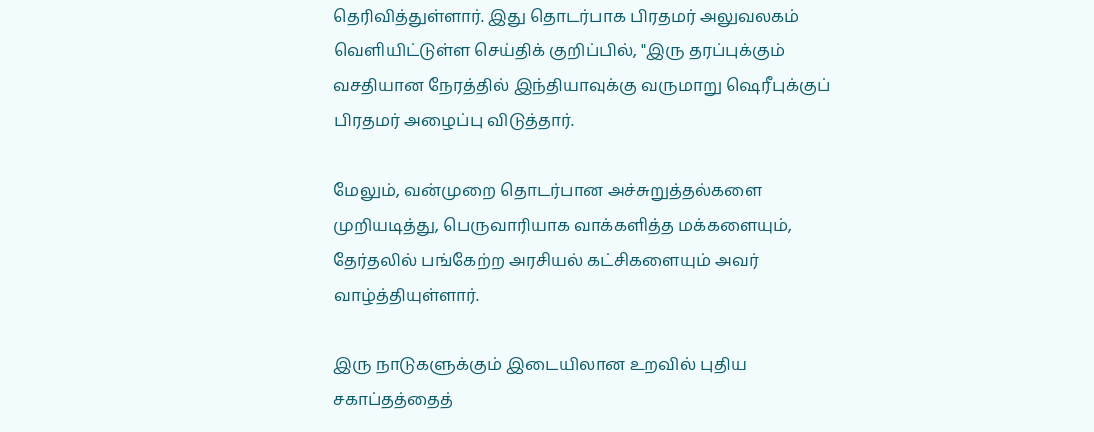தெரிவித்துள்ளார். இது தொடர்பாக பிரதமர் அலுவலகம் வெளியிட்டுள்ள செய்திக் குறிப்பில், "இரு தரப்புக்கும் வசதியான நேரத்தில் இந்தியாவுக்கு வருமாறு ஷெரீபுக்குப் பிரதமர் அழைப்பு விடுத்தார்.

மேலும், வன்முறை தொடர்பான அச்சுறுத்தல்களை முறியடித்து, பெருவாரியாக வாக்களித்த மக்களையும், தேர்தலில் பங்கேற்ற அரசியல் கட்சிகளையும் அவர் வாழ்த்தியுள்ளார்.

இரு நாடுகளுக்கும் இடையிலான உறவில் புதிய சகாப்தத்தைத்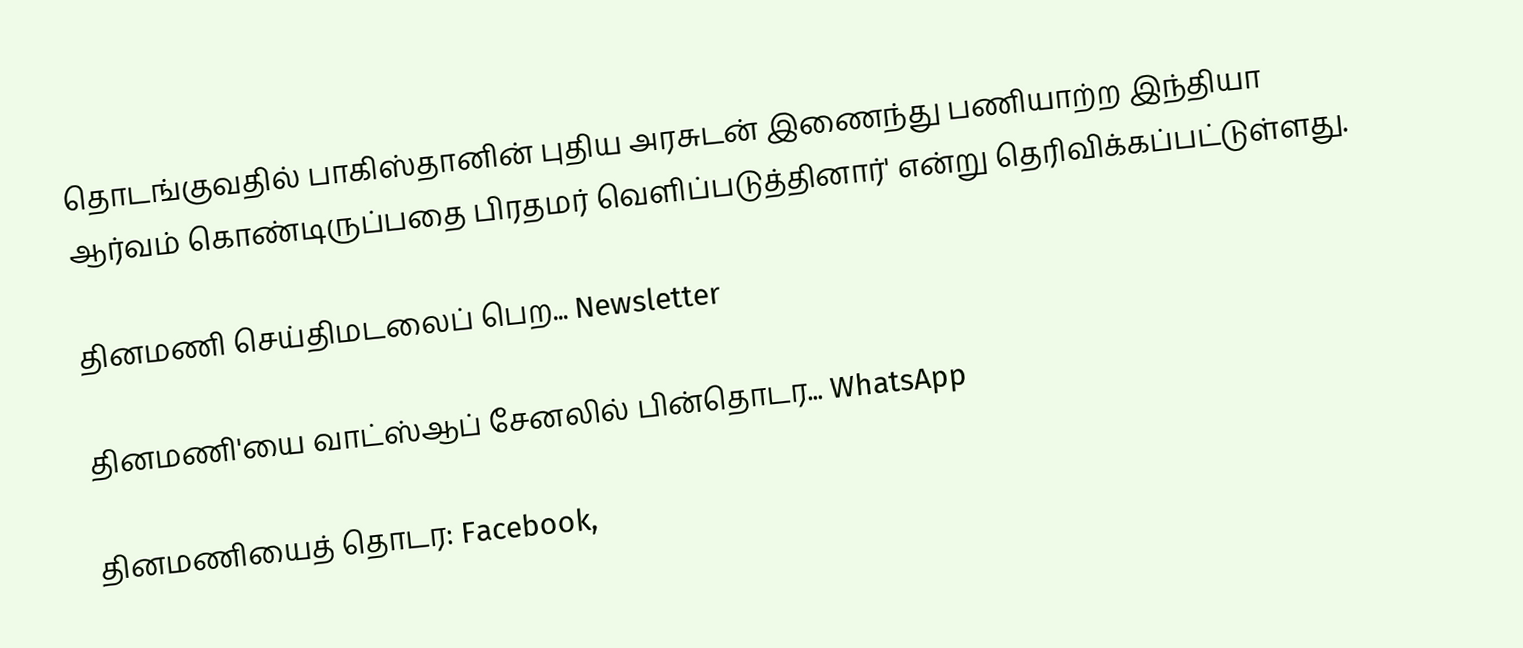தொடங்குவதில் பாகிஸ்தானின் புதிய அரசுடன் இணைந்து பணியாற்ற இந்தியா ஆர்வம் கொண்டிருப்பதை பிரதமர் வெளிப்படுத்தினார்' என்று தெரிவிக்கப்பட்டுள்ளது.

தினமணி செய்திமடலைப் பெற... Newsletter

தினமணி'யை வாட்ஸ்ஆப் சேனலில் பின்தொடர... WhatsApp

தினமணியைத் தொடர: Facebook,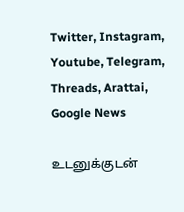Twitter, Instagram, Youtube, Telegram, Threads, Arattai, Google News

உடனுக்குடன்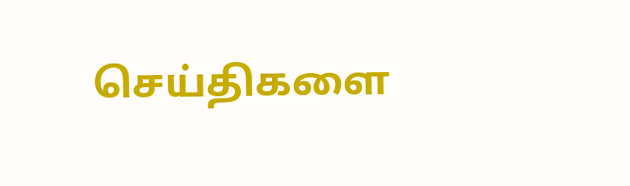செய்திகளை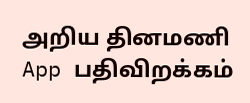அறிய தினமணி App பதிவிறக்கம்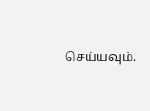செய்யவும்.